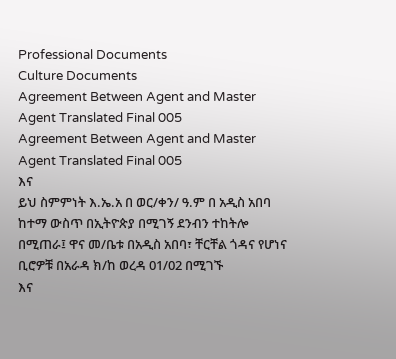Professional Documents
Culture Documents
Agreement Between Agent and Master Agent Translated Final 005
Agreement Between Agent and Master Agent Translated Final 005
እና
ይህ ስምምነት እ.ኤ.አ በ ወር/ቀን/ ዓ.ም በ አዲስ አበባ ከተማ ውስጥ በኢትዮጵያ በሚገኝ ደንብን ተከትሎ
በሚጠራ፤ ዋና መ/ቤቱ በአዲስ አበባ፣ ቸርቸል ጎዳና የሆነና ቢሮዎቹ በአራዳ ክ/ከ ወረዳ 01/02 በሚገኙ
እና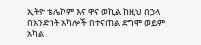ኢትዮ ቴሌኮም እና ዋና ወኪል ከዚህ በኃላ በአንድነት አካሎች በተናጠል ደግሞ ወይም አካል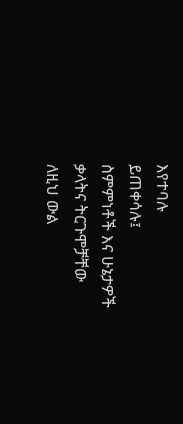እየተባሉ
ይጠቀሳሉ፤
ስምምነቶች እና ሁኔታዎች
ቃላትና ትርጉሞቻቸው
ለዚህ ውል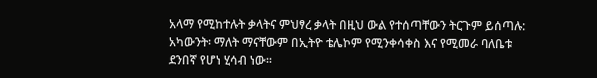አላማ የሚከተሉት ቃላትና ምህፃረ ቃላት በዚህ ውል የተሰጣቸውን ትርጉም ይሰጣሉ:
አካውንት፡ ማለት ማናቸውም በኢትዮ ቴሌኮም የሚንቀሳቀስ እና የሚመራ ባለቤቱ ደንበኛ የሆነ ሂሳብ ነው፡፡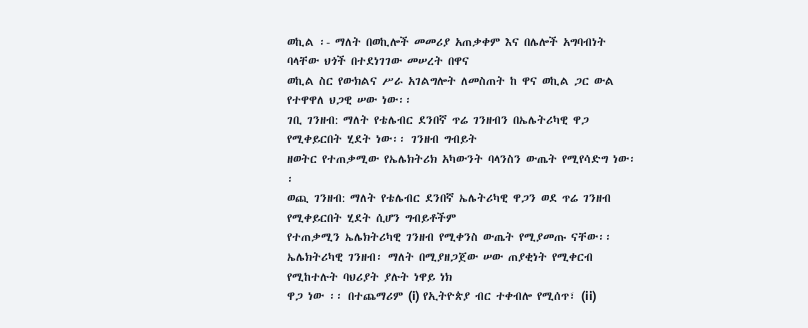ወኪል ፡- ማለት በወኪሎች መመሪያ አጠቃቀም እና በሌሎች አግባብነት ባላቸው ህጎች በተደነገገው መሠረት በዋና
ወኪል ስር የውክልና ሥራ አገልግሎት ለመስጠት ከ ዋና ወኪል ጋር ውል የተዋዋለ ህጋዊ ሠው ነው፡፡
ገቢ ገንዘብ: ማለት የቴሌብር ደንበኛ ጥሬ ገንዘብን በኤሌትሪካዊ ዋጋ የሚቀይርበት ሂደት ነው፡፡ ገንዘብ ግብይት
ዘወትር የተጠቃሚው የኤሌክትሪክ አካውንት ባላንስን ውጤት የሚየሳድግ ነው፡፡
ወጪ ገንዘብ: ማለት የቴሌብር ደንበኛ ኤሌትሪካዊ ዋጋን ወደ ጥሬ ገንዘብ የሚቀይርበት ሂደት ሲሆን ግብይቶችም
የተጠቃሚን ኤሌክትሪካዊ ገንዘብ የሚቀንስ ውጤት የሚያመጡ ናቸው፡፡
ኤሌክትሪካዊ ገንዘብ፡ ማለት በሚያዘጋጀው ሠው ጠያቂነት የሚቀርብ የሚከተሉት ባህሪያት ያሉት ነዋይ ነክ
ዋጋ ነው ፡፡ በተጨማሪም (i) የኢትዮጵያ ብር ተቀብሎ የሚሰጥ፣ (ii)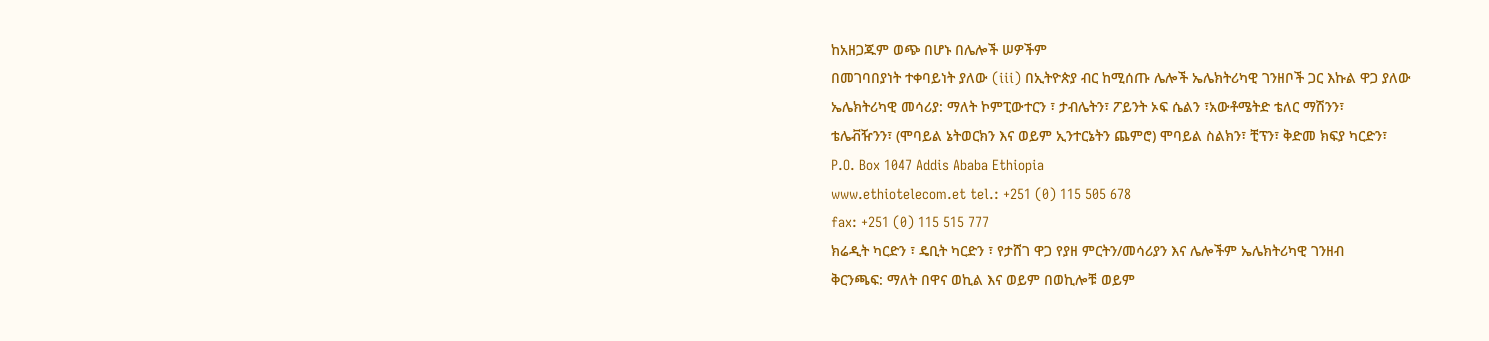ከአዘጋጁም ወጭ በሆኑ በሌሎች ሠዎችም
በመገባበያነት ተቀባይነት ያለው (iii) በኢትዮጵያ ብር ከሚሰጡ ሌሎች ኤሌክትሪካዊ ገንዘቦች ጋር እኩል ዋጋ ያለው
ኤሌክትሪካዊ መሳሪያ: ማለት ኮምፒውተርን ፣ ታብሌትን፣ ፖይንት ኦፍ ሴልን ፣አውቶሜትድ ቴለር ማሽንን፣
ቴሌቭዥንን፣ (ሞባይል ኔትወርክን እና ወይም ኢንተርኔትን ጨምሮ) ሞባይል ስልክን፣ ቺፕን፣ ቅድመ ክፍያ ካርድን፣
P.O. Box 1047 Addis Ababa Ethiopia
www.ethiotelecom.et tel.: +251 (0) 115 505 678
fax: +251 (0) 115 515 777
ክሬዲት ካርድን ፣ ዴቢት ካርድን ፣ የታሸገ ዋጋ የያዘ ምርትን/መሳሪያን እና ሌሎችም ኤሌክትሪካዊ ገንዘብ
ቅርንጫፍ: ማለት በዋና ወኪል እና ወይም በወኪሎቹ ወይም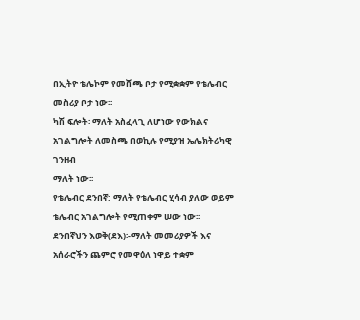በኢትዮ ቴሌኮም የመሸጫ ቦታ የሚቋቋም የቴሌብር
መስሪያ ቦታ ነው፡፡
ካሽ ፍሎት፡ ማለት አስፈላጊ ለሆነው የውክልና አገልግሎት ለመስጫ በወኪሉ የሚያዝ ኤሌክትሪካዊ ገንዘብ
ማለት ነው፡፡
የቴሌብር ደንበኛ: ማለት የቴሌብር ሂሳብ ያለው ወይም ቴሌብር አገልግሎት የሚጠቀም ሠው ነው፡፡
ደንበኛህን እወቅ(ደእ)፡-ማለት መመሪያዎች እና አሰራሮችን ጨምሮ የመዋዕለ ነዋይ ተቋም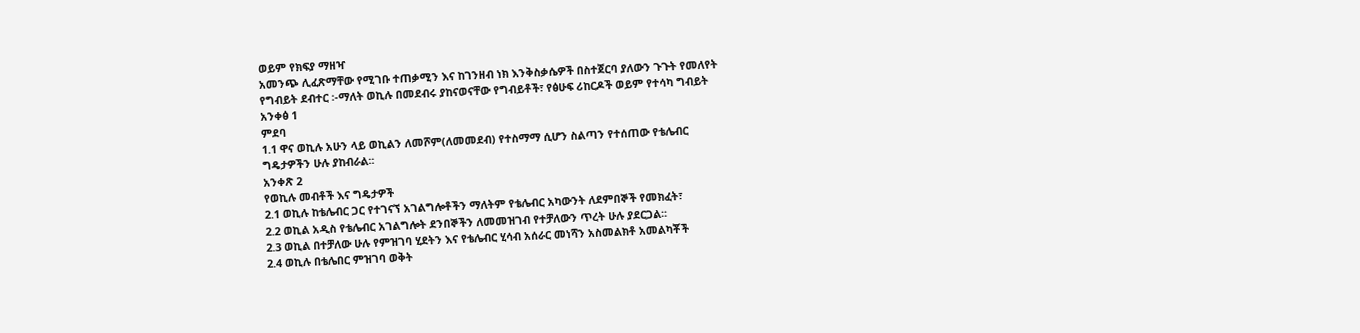ወይም የክፍያ ማዘዣ
አመንጭ ሊፈጽማቸው የሚገቡ ተጠቃሚን እና ከገንዘብ ነክ እንቅስቃሴዎች በስተጀርባ ያለውን ጉጉት የመለየት
የግብይት ደብተር ፡-ማለት ወኪሉ በመደብሩ ያከናወናቸው የግብይቶች፣ የፅሁፍ ሪከርዶች ወይም የተሳካ ግብይት
አንቀፅ 1
ምደባ
1.1 ዋና ወኪሉ አሁን ላይ ወኪልን ለመሾም(ለመመደብ) የተስማማ ሲሆን ስልጣን የተሰጠው የቴሌብር
ግዴታዎችን ሁሉ ያከብራል፡፡
አንቀጽ 2
የወኪሉ መብቶች እና ግዴታዎች
2.1 ወኪሉ ከቴሌብር ጋር የተገናኘ አገልግሎቶችን ማለትም የቴሌብር አካውንት ለደምበኞች የመክፈት፣
2.2 ወኪል አዲስ የቴሌብር አገልግሎት ደንበኞችን ለመመዝገብ የተቻለውን ጥረት ሁሉ ያደርጋል፡፡
2.3 ወኪል በተቻለው ሁሉ የምዝገባ ሂደትን እና የቴሌብር ሂሳብ አሰራር መነሻን አስመልክቶ አመልካቾች
2.4 ወኪሉ በቴሌበር ምዝገባ ወቅት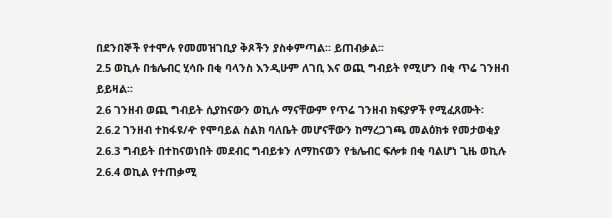በደንበኞች የተሞሉ የመመዝገቢያ ቅጾችን ያስቀምጣል፡፡ ይጠብቃል፡፡
2.5 ወኪሉ በቴሌብር ሂሳቡ በቂ ባላንስ እንዲሁም ለገቢ እና ወጪ ግብይት የሚሆን በቂ ጥሬ ገንዘብ
ይይዛል፡፡
2.6 ገንዘብ ወጪ ግብይት ሲያከናውን ወኪሉ ማናቸውም የጥሬ ገንዘብ ክፍያዎች የሚፈጸሙት፡
2.6.2 ገንዘብ ተከፋዩ/ዯ የሞባይል ስልክ ባለቤት መሆናቸውን ከማረጋገጫ መልዕክቱ የመታወቂያ
2.6.3 ግብይት በተከናወነበት መደብር ግብይቱን ለማከናወን የቴሌብር ፍሎቱ በቂ ባልሆነ ጊዜ ወኪሉ
2.6.4 ወኪል የተጠቃሚ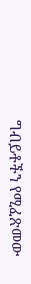ግብይቶችን የሚፈጽመው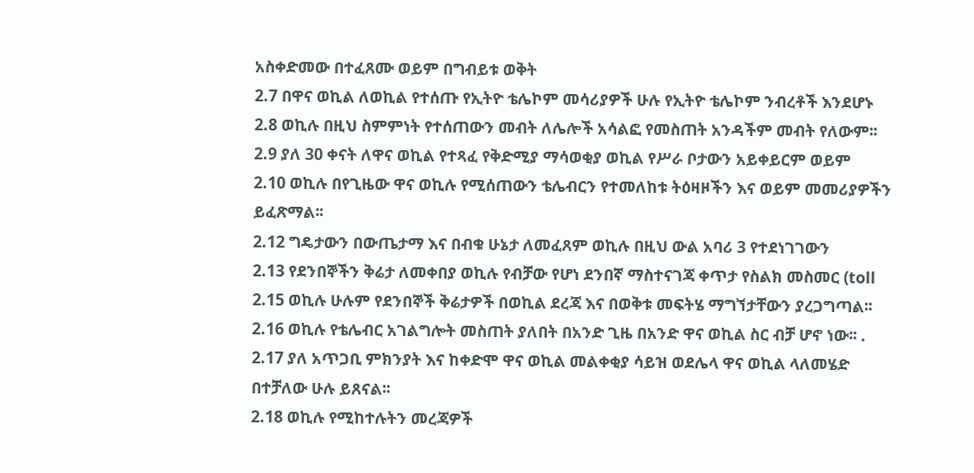አስቀድመው በተፈጸሙ ወይም በግብይቱ ወቅት
2.7 በዋና ወኪል ለወኪል የተሰጡ የኢትዮ ቴሌኮም መሳሪያዎች ሁሉ የኢትዮ ቴሌኮም ንብረቶች እንደሆኑ
2.8 ወኪሉ በዚህ ስምምነት የተሰጠውን መብት ለሌሎች አሳልፎ የመስጠት አንዳችም መብት የለውም፡፡
2.9 ያለ 30 ቀናት ለዋና ወኪል የተጻፈ የቅድሚያ ማሳወቂያ ወኪል የሥራ ቦታውን አይቀይርም ወይም
2.10 ወኪሉ በየጊዜው ዋና ወኪሉ የሚሰጠውን ቴሌብርን የተመለከቱ ትዕዛዞችን እና ወይም መመሪያዎችን
ይፈጽማል፡፡
2.12 ግዴታውን በውጤታማ እና በብቁ ሁኔታ ለመፈጸም ወኪሉ በዚህ ውል አባሪ 3 የተደነገገውን
2.13 የደንበኞችን ቅሬታ ለመቀበያ ወኪሉ የብቻው የሆነ ደንበኛ ማስተናገጃ ቀጥታ የስልክ መስመር (toll
2.15 ወኪሉ ሁሉም የደንበኞች ቅሬታዎች በወኪል ደረጃ እና በወቅቱ መፍትሄ ማግኘታቸውን ያረጋግጣል፡፡
2.16 ወኪሉ የቴሌብር አገልግሎት መስጠት ያለበት በአንድ ጊዜ በአንድ ዋና ወኪል ስር ብቻ ሆኖ ነው፡፡ .
2.17 ያለ አጥጋቢ ምክንያት እና ከቀድሞ ዋና ወኪል መልቀቂያ ሳይዝ ወደሌላ ዋና ወኪል ላለመሄድ
በተቻለው ሁሉ ይጸናል፡፡
2.18 ወኪሉ የሚከተሉትን መረጃዎች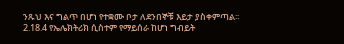ንጹህ እና ግልጥ በሆነ የተቋሙ ቦታ ለደንበኞቹ እይታ ያስቀምጣል፡፡
2.18.4 የኤሌክትሪክ ሲስተም የማይሰራ ከሆነ ግብይት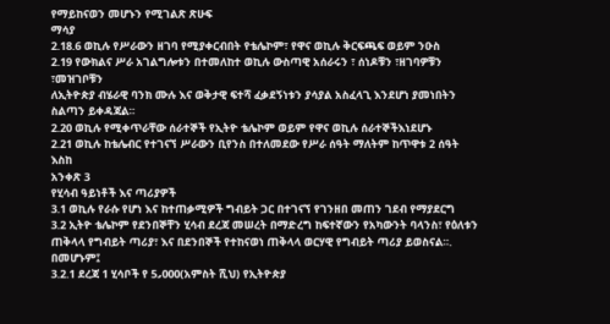የማይከናወን መሆኑን የሚገልጽ ጽሁፍ
ማሳያ
2.18.6 ወኪሉ የሥራውን ዘገባ የሚያቀርብበት የቴሌኮም፣ የዋና ወኪሉ ቅርፍጫፍ ወይም ንዑስ
2.19 የውክልና ሥራ አገልግሎቱን በተመለከተ ወኪሉ ውስጣዊ አሰራሩን ፣ ሰነዶቹን ፣ዘገባዎቹን ፣መዝገቦቹን
ለኢትዮጵያ ብሄራዊ ባንክ ሙሉ እና ወቅታዊ ፍተሻ ፈቃደኝነቱን ያሳያል አስፈላጊ እንደሆነ ያመነበትን
ስልጣን ይቀዳጃል፡፡
2.20 ወኪሉ የሚቀጥራቸው ሰራተኞች የኢትዮ ቴሌኮም ወይም የዋና ወኪሉ ሰራተኞችእነደሆኑ
2.21 ወኪሉ ከቴሌብር የተገናኘ ሥራውን ቢየንስ በተለመደው የሥራ ሰዓት ማለትም ከጥዋቱ 2 ሰዓት እስከ
አንቀጽ 3
የሂሳብ ዓይነቶች እና ጣሪያዎች
3.1 ወኪሉ የራሱ የሆነ እና ከተጠቃሚዎች ግብይት ጋር በተገናኘ የገንዘበ መጠን ገደብ የማያደርግ
3.2 ኢትዮ ቴሌኮም የደንበኞቸን ሂሳብ ደረጃ መሠረት በማድረግ ከፍተኛውን የአካውንት ባላንስ፣ የዕለቱን
ጠቅላላ የግብይት ጣሪያ፣ እና በደንበኞች የተከናወነ ጠቅላላ ወርሃዊ የግብይት ጣሪያ ይወስናል፡፡.
በመሆኑም፤
3.2.1 ደረጃ 1 ሂሳቦች የ 5᎖000(አምስት ሺህ) የኢትዮጵያ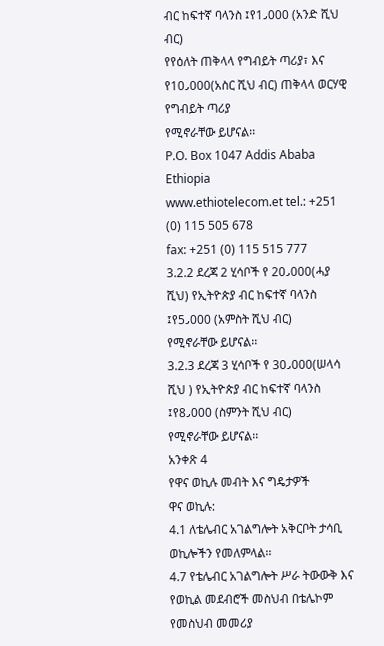ብር ከፍተኛ ባላንስ ፤የ1᎖000 (አንድ ሺህ ብር)
የየዕለት ጠቅላላ የግብይት ጣሪያ፣ እና የ10᎖000(አስር ሺህ ብር) ጠቅላላ ወርሃዊ የግብይት ጣሪያ
የሚኖራቸው ይሆናል፡፡
P.O. Box 1047 Addis Ababa Ethiopia
www.ethiotelecom.et tel.: +251 (0) 115 505 678
fax: +251 (0) 115 515 777
3.2.2 ደረጃ 2 ሂሳቦች የ 20᎖000(ሓያ ሺህ) የኢትዮጵያ ብር ከፍተኛ ባላንስ ፤የ5᎖000 (አምስት ሺህ ብር)
የሚኖራቸው ይሆናል፡፡
3.2.3 ደረጃ 3 ሂሳቦች የ 30᎖000(ሠላሳ ሺህ ) የኢትዮጵያ ብር ከፍተኛ ባላንስ ፤የ8᎖000 (ስምንት ሺህ ብር)
የሚኖራቸው ይሆናል፡፡
አንቀጽ 4
የዋና ወኪሉ መብት እና ግዴታዎች
ዋና ወኪሉ:
4.1 ለቴሌብር አገልግሎት አቅርቦት ታሳቢ ወኪሎችን የመለምላል፡፡
4.7 የቴሌብር አገልግሎት ሥራ ትውውቅ እና የወኪል መደብሮች መስህብ በቴሌኮም የመስህብ መመሪያ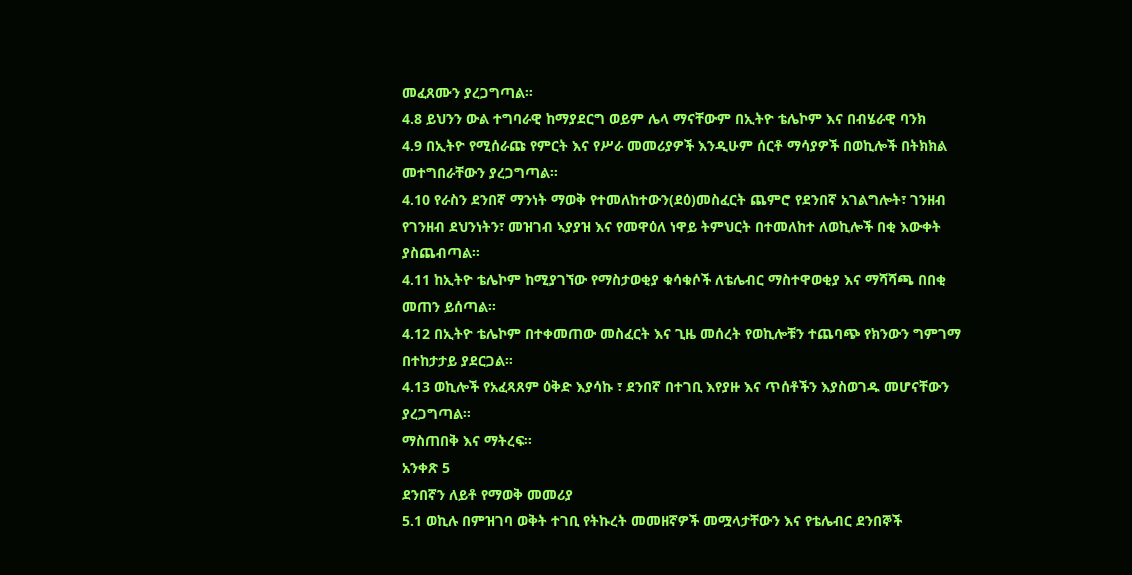መፈጸሙን ያረጋግጣል፡፡
4.8 ይህንን ውል ተግባራዊ ከማያደርግ ወይም ሌላ ማናቸውም በኢትዮ ቴሌኮም እና በብሄራዊ ባንክ
4.9 በኢትዮ የሚሰራጩ የምርት እና የሥራ መመሪያዎች እንዲሁም ሰርቶ ማሳያዎች በወኪሎች በትክክል
መተግበራቸውን ያረጋግጣል፡፡
4.10 የራስን ደንበኛ ማንነት ማወቅ የተመለከተውን(ደዕ)መስፈርት ጨምሮ የደንበኛ አገልግሎት፣ ገንዘብ
የገንዘብ ደህንነትን፣ መዝገብ ኣያያዝ እና የመዋዕለ ነዋይ ትምህርት በተመለከተ ለወኪሎች በቂ እውቀት
ያስጨብጣል፡፡
4.11 ከኢትዮ ቴሌኮም ከሚያገኘው የማስታወቂያ ቁሳቁሶች ለቴሌብር ማስተዋወቂያ እና ማሻሻጫ በበቂ
መጠን ይሰጣል፡፡
4.12 በኢትዮ ቴሌኮም በተቀመጠው መስፈርት እና ጊዜ መሰረት የወኪሎቹን ተጨባጭ የክንውን ግምገማ
በተከታታይ ያደርጋል፡፡
4.13 ወኪሎች የአፈጻጸም ዕቅድ እያሳኩ ፣ ደንበኛ በተገቢ እየያዙ እና ጥሰቶችን እያስወገዱ መሆናቸውን
ያረጋግጣል፡፡
ማስጠበቅ እና ማትረፍ፡፡
አንቀጽ 5
ደንበኛን ለይቶ የማወቅ መመሪያ
5.1 ወኪሉ በምዝገባ ወቅት ተገቢ የትኩረት መመዘኛዎች መሟላታቸውን እና የቴሌብር ደንበኞች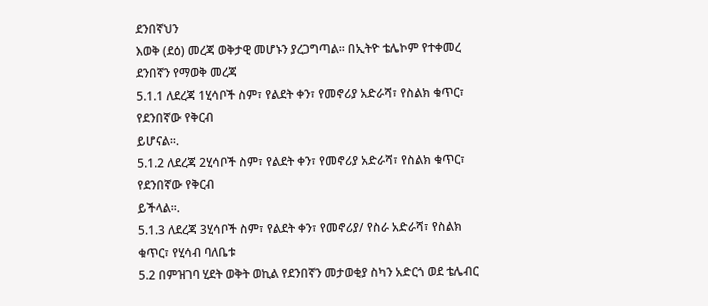ደንበኛህን
እወቅ (ደዕ) መረጃ ወቅታዊ መሆኑን ያረጋግጣል፡፡ በኢትዮ ቴሌኮም የተቀመረ ደንበኛን የማወቅ መረጃ
5.1.1 ለደረጃ 1ሂሳቦች ስም፣ የልደት ቀን፣ የመኖሪያ አድራሻ፣ የስልክ ቁጥር፣ የደንበኛው የቅርብ
ይሆናል፡፡.
5.1.2 ለደረጃ 2ሂሳቦች ስም፣ የልደት ቀን፣ የመኖሪያ አድራሻ፣ የስልክ ቁጥር፣ የደንበኛው የቅርብ
ይችላል፡፡.
5.1.3 ለደረጃ 3ሂሳቦች ስም፣ የልደት ቀን፣ የመኖሪያ/ የስራ አድራሻ፣ የስልክ ቁጥር፣ የሂሳብ ባለቤቱ
5.2 በምዝገባ ሂደት ወቅት ወኪል የደንበኛን መታወቂያ ስካን አድርጎ ወደ ቴሌብር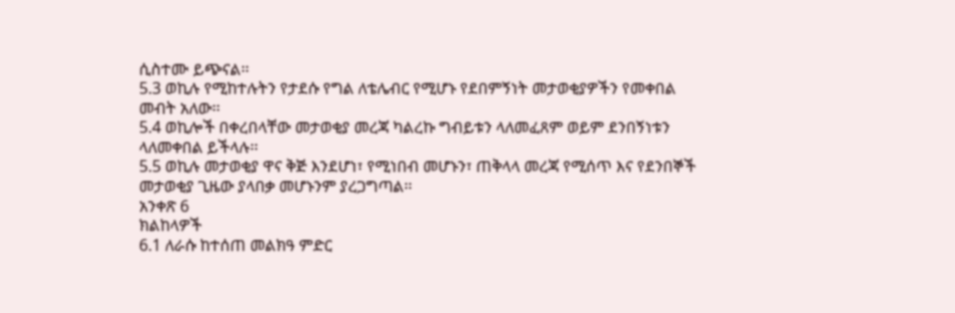ሲስተሙ ይጭናል፡፡
5.3 ወኪሉ የሚከተሉትን የታደሱ የግል ለቴሌብር የሚሆኑ የደበምኝነት መታወቂያዎችን የመቀበል
መብት አለው፡፡
5.4 ወኪሎች በቀረበላቸው መታወቂያ መረጃ ካልረኩ ግብይቱን ላለመፈጸም ወይም ደንበኝነቱን
ላለመቀበል ይችላሉ፡፡
5.5 ወኪሉ መታወቂያ ዋና ቅጅ እንደሆነ፣ የሚነበብ መሆኑን፣ ጠቅላላ መረጃ የሚሰጥ እና የደንበኞች
መታወቂያ ጊዜው ያላበቃ መሆኑንም ያረጋግጣል፡፡
አንቀጽ 6
ክልከላዎች
6.1 ለራሱ ከተሰጠ መልክዓ ምድር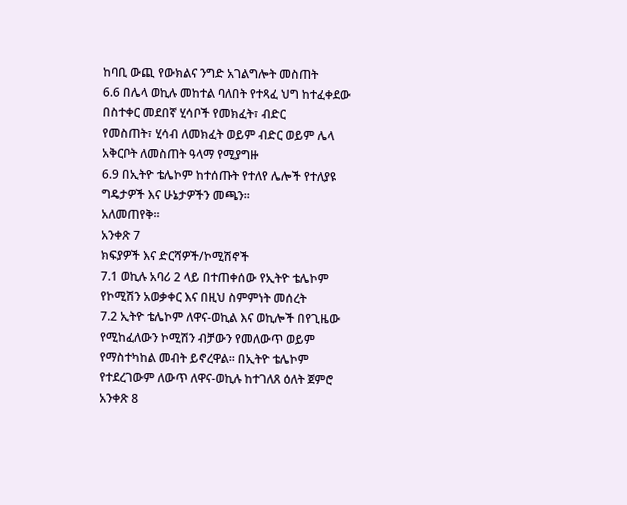ከባቢ ውጪ የውክልና ንግድ አገልግሎት መስጠት
6.6 በሌላ ወኪሉ መከተል ባለበት የተጻፈ ህግ ከተፈቀደው በስተቀር መደበኛ ሂሳቦች የመክፈት፣ ብድር
የመስጠት፣ ሂሳብ ለመክፈት ወይም ብድር ወይም ሌላ አቅርቦት ለመስጠት ዓላማ የሚያግዙ
6.9 በኢትዮ ቴሌኮም ከተሰጡት የተለየ ሌሎች የተለያዩ ግዴታዎች እና ሁኔታዎችን መጫን፡፡
አለመጠየቅ፡፡
አንቀጽ 7
ክፍያዎች እና ድርሻዎች/ኮሚሽኖች
7.1 ወኪሉ አባሪ 2 ላይ በተጠቀሰው የኢትዮ ቴሌኮም የኮሚሽን አወቃቀር እና በዚህ ስምምነት መሰረት
7.2 ኢትዮ ቴሌኮም ለዋና-ወኪል እና ወኪሎች በየጊዜው የሚከፈለውን ኮሚሽን ብቻውን የመለውጥ ወይም
የማስተካከል መብት ይኖረዋል፡፡ በኢትዮ ቴሌኮም የተደረገውም ለውጥ ለዋና-ወኪሉ ከተገለጸ ዕለት ጀምሮ
አንቀጽ 8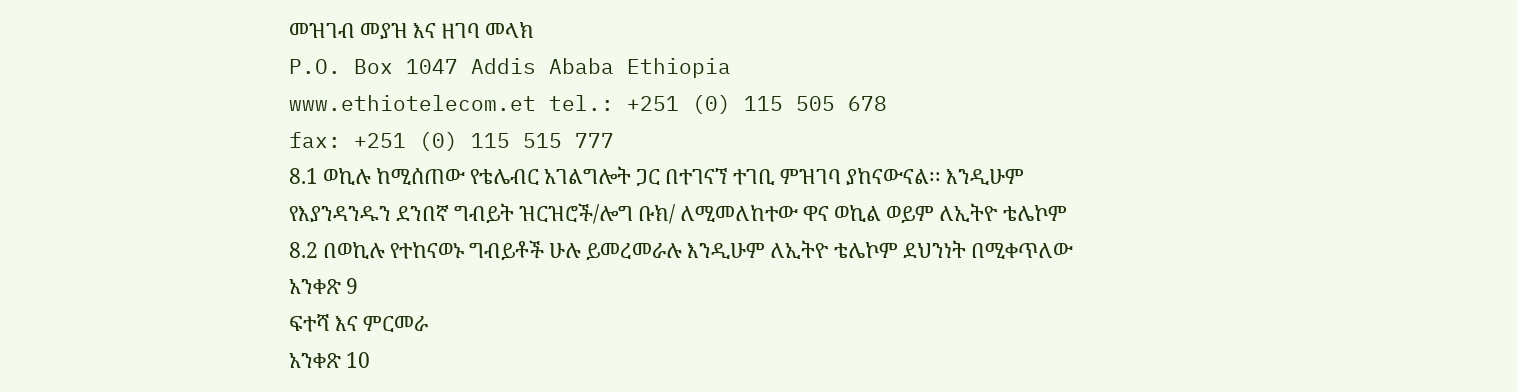መዝገብ መያዝ እና ዘገባ መላክ
P.O. Box 1047 Addis Ababa Ethiopia
www.ethiotelecom.et tel.: +251 (0) 115 505 678
fax: +251 (0) 115 515 777
8.1 ወኪሉ ከሚሰጠው የቴሌብር አገልግሎት ጋር በተገናኘ ተገቢ ምዝገባ ያከናውናል፡፡ እንዲሁም
የእያንዳንዱን ደንበኛ ግብይት ዝርዝሮች/ሎግ ቡክ/ ለሚመለከተው ዋና ወኪል ወይም ለኢትዮ ቴሌኮም
8.2 በወኪሉ የተከናወኑ ግብይቶች ሁሉ ይመረመራሉ እንዲሁም ለኢትዮ ቴሌኮም ደህንነት በሚቀጥለው
አንቀጽ 9
ፍተሻ እና ምርመራ
አንቀጽ 10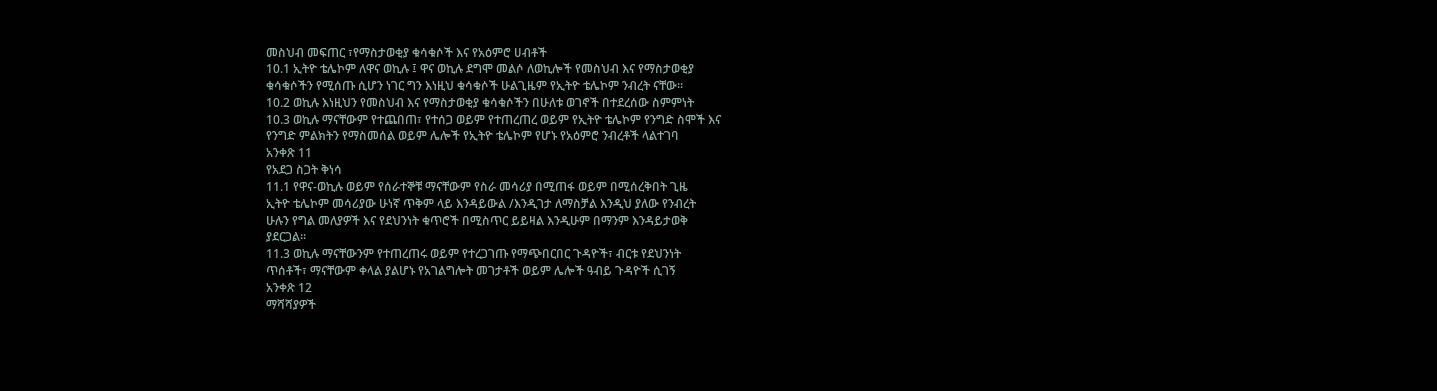መስህብ መፍጠር ፣የማስታወቂያ ቁሳቁሶች እና የአዕምሮ ሀብቶች
10.1 ኢትዮ ቴሌኮም ለዋና ወኪሉ ፤ ዋና ወኪሉ ደግሞ መልሶ ለወኪሎች የመስህብ እና የማስታወቂያ
ቁሳቁሶችን የሚሰጡ ሲሆን ነገር ግን እነዚህ ቁሳቁሶች ሁልጊዜም የኢትዮ ቴሌኮም ንብረት ናቸው፡፡
10.2 ወኪሉ እነዚህን የመስህብ እና የማስታወቂያ ቁሳቁሶችን በሁለቱ ወገኖች በተደረሰው ስምምነት
10.3 ወኪሉ ማናቸውም የተጨበጠ፣ የተሰጋ ወይም የተጠረጠረ ወይም የኢትዮ ቴሌኮም የንግድ ስሞች እና
የንግድ ምልክትን የማስመሰል ወይም ሌሎች የኢትዮ ቴሌኮም የሆኑ የአዕምሮ ንብረቶች ላልተገባ
አንቀጽ 11
የአደጋ ስጋት ቅነሳ
11.1 የዋና-ወኪሉ ወይም የሰራተኞቹ ማናቸውም የስራ መሳሪያ በሚጠፋ ወይም በሚሰረቅበት ጊዜ
ኢትዮ ቴሌኮም መሳሪያው ሁነኛ ጥቅም ላይ እንዳይውል /እንዲገታ ለማስቻል እንዲህ ያለው የንብረት
ሁሉን የግል መለያዎች እና የደህንነት ቁጥሮች በሚስጥር ይይዛል እንዲሁም በማንም እንዳይታወቅ
ያደርጋል፡፡
11.3 ወኪሉ ማናቸውንም የተጠረጠሩ ወይም የተረጋገጡ የማጭበርበር ጉዳዮች፣ ብርቱ የደህንነት
ጥሰቶች፣ ማናቸውም ቀላል ያልሆኑ የአገልግሎት መገታቶች ወይም ሌሎች ዓብይ ጉዳዮች ሲገኝ
አንቀጽ 12
ማሻሻያዎች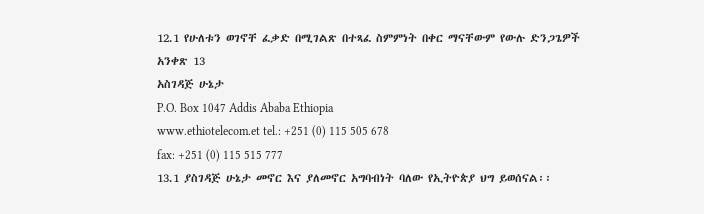12.1 የሁለቱን ወገኖቸ ፈቃድ በሚገልጽ በተጻፈ ስምምነት በቀር ማናቸውም የውሉ ድንጋጌዎች
አንቀጽ 13
አስገዳጅ ሁኔታ
P.O. Box 1047 Addis Ababa Ethiopia
www.ethiotelecom.et tel.: +251 (0) 115 505 678
fax: +251 (0) 115 515 777
13.1 ያስገዳጅ ሁኔታ መኖር እና ያለመኖር አግባብነት ባለው የኢትዮጵያ ህግ ይወሰናል፡፡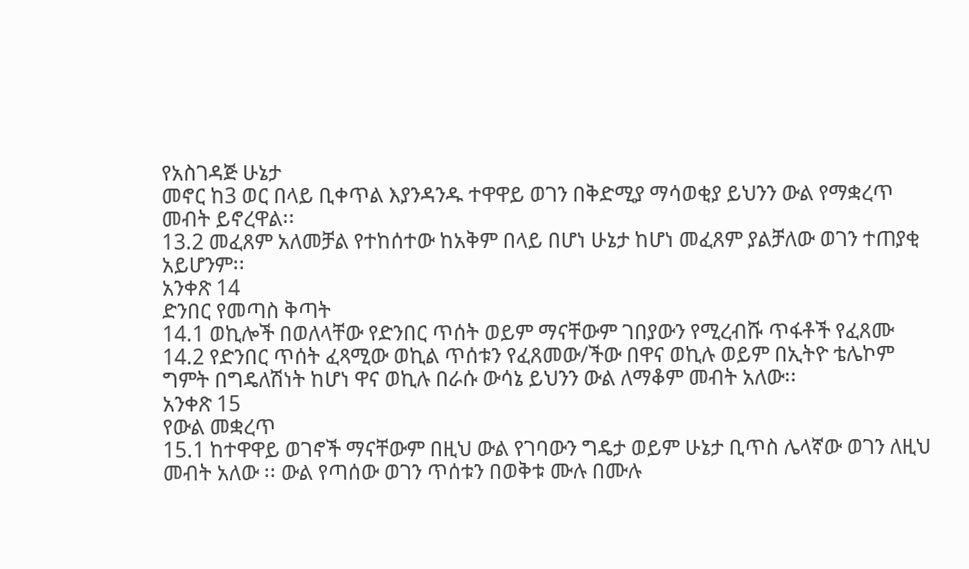የአስገዳጅ ሁኔታ
መኖር ከ3 ወር በላይ ቢቀጥል እያንዳንዱ ተዋዋይ ወገን በቅድሚያ ማሳወቂያ ይህንን ውል የማቋረጥ
መብት ይኖረዋል፡፡
13.2 መፈጸም አለመቻል የተከሰተው ከአቅም በላይ በሆነ ሁኔታ ከሆነ መፈጸም ያልቻለው ወገን ተጠያቂ
አይሆንም፡፡
አንቀጽ 14
ድንበር የመጣስ ቅጣት
14.1 ወኪሎች በወለላቸው የድንበር ጥሰት ወይም ማናቸውም ገበያውን የሚረብሹ ጥፋቶች የፈጸሙ
14.2 የድንበር ጥሰት ፈጻሚው ወኪል ጥሰቱን የፈጸመው/ችው በዋና ወኪሉ ወይም በኢትዮ ቴሌኮም
ግምት በግዴለሽነት ከሆነ ዋና ወኪሉ በራሱ ውሳኔ ይህንን ውል ለማቆም መብት አለው፡፡
አንቀጽ 15
የውል መቋረጥ
15.1 ከተዋዋይ ወገኖች ማናቸውም በዚህ ውል የገባውን ግዴታ ወይም ሁኔታ ቢጥስ ሌላኛው ወገን ለዚህ
መብት አለው ፡፡ ውል የጣሰው ወገን ጥሰቱን በወቅቱ ሙሉ በሙሉ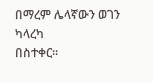በማረም ሌላኛውን ወገን ካላረካ
በስተቀር፡፡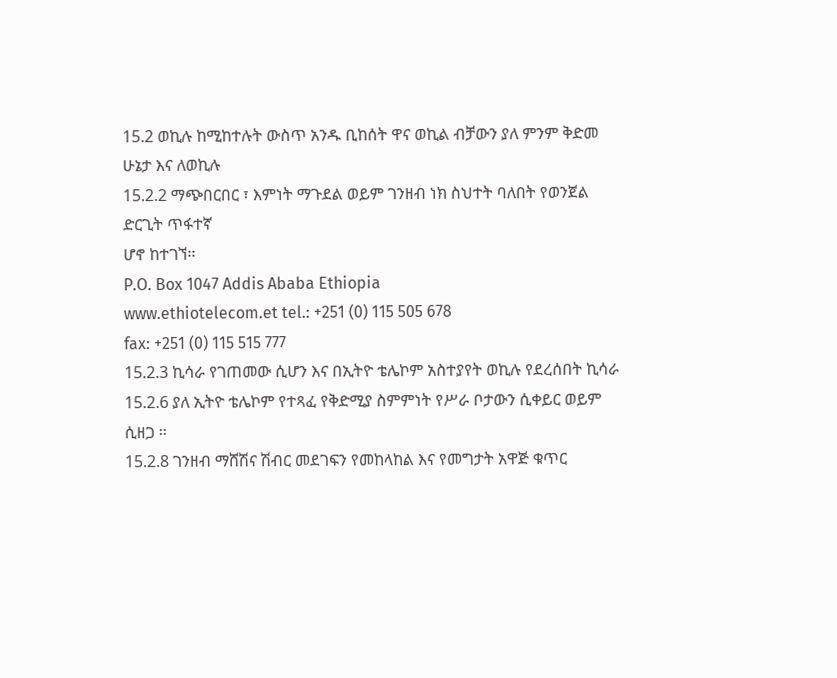15.2 ወኪሉ ከሚከተሉት ውስጥ አንዱ ቢከሰት ዋና ወኪል ብቻውን ያለ ምንም ቅድመ ሁኔታ እና ለወኪሉ
15.2.2 ማጭበርበር ፣ እምነት ማጉደል ወይም ገንዘብ ነክ ስህተት ባለበት የወንጀል ድርጊት ጥፋተኛ
ሆኖ ከተገኘ፡፡
P.O. Box 1047 Addis Ababa Ethiopia
www.ethiotelecom.et tel.: +251 (0) 115 505 678
fax: +251 (0) 115 515 777
15.2.3 ኪሳራ የገጠመው ሲሆን እና በኢትዮ ቴሌኮም አስተያየት ወኪሉ የደረሰበት ኪሳራ
15.2.6 ያለ ኢትዮ ቴሌኮም የተጻፈ የቅድሚያ ስምምነት የሥራ ቦታውን ሲቀይር ወይም ሲዘጋ ፡፡
15.2.8 ገንዘብ ማሸሽና ሽብር መደገፍን የመከላከል እና የመግታት አዋጅ ቁጥር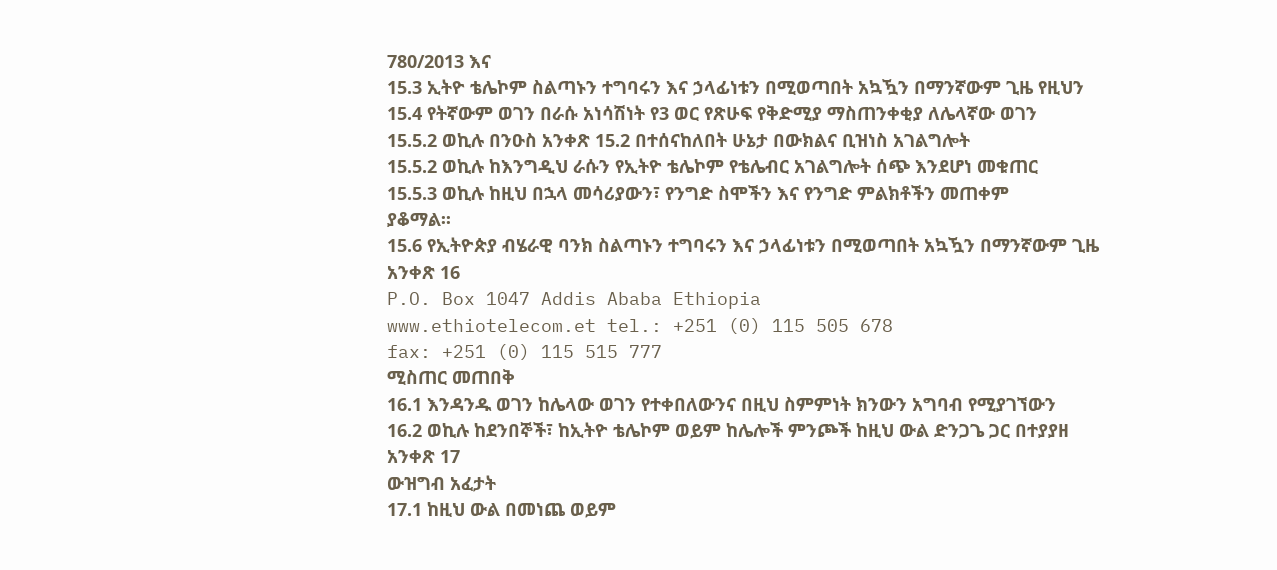780/2013 እና
15.3 ኢትዮ ቴሌኮም ስልጣኑን ተግባሩን እና ኃላፊነቱን በሚወጣበት አኳዃን በማንኛውም ጊዜ የዚህን
15.4 የትኛውም ወገን በራሱ አነሳሽነት የ3 ወር የጽሁፍ የቅድሚያ ማስጠንቀቂያ ለሌላኛው ወገን
15.5.2 ወኪሉ በንዑስ አንቀጽ 15.2 በተሰናከለበት ሁኔታ በውክልና ቢዝነስ አገልግሎት
15.5.2 ወኪሉ ከእንግዲህ ራሱን የኢትዮ ቴሌኮም የቴሌብር አገልግሎት ሰጭ እንደሆነ መቁጠር
15.5.3 ወኪሉ ከዚህ በኋላ መሳሪያውን፣ የንግድ ስሞችን እና የንግድ ምልክቶችን መጠቀም
ያቆማል፡፡
15.6 የኢትዮጵያ ብሄራዊ ባንክ ስልጣኑን ተግባሩን እና ኃላፊነቱን በሚወጣበት አኳዃን በማንኛውም ጊዜ
አንቀጽ 16
P.O. Box 1047 Addis Ababa Ethiopia
www.ethiotelecom.et tel.: +251 (0) 115 505 678
fax: +251 (0) 115 515 777
ሚስጠር መጠበቅ
16.1 እንዳንዱ ወገን ከሌላው ወገን የተቀበለውንና በዚህ ስምምነት ክንውን አግባብ የሚያገኘውን
16.2 ወኪሉ ከደንበኞች፣ ከኢትዮ ቴሌኮም ወይም ከሌሎች ምንጮች ከዚህ ውል ድንጋጌ ጋር በተያያዘ
አንቀጽ 17
ውዝግብ አፈታት
17.1 ከዚህ ውል በመነጨ ወይም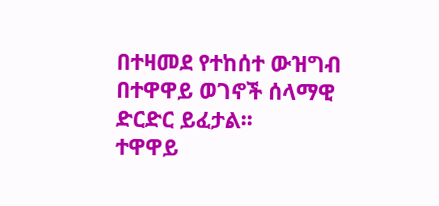በተዛመደ የተከሰተ ውዝግብ በተዋዋይ ወገኖች ሰላማዊ ድርድር ይፈታል፡፡
ተዋዋይ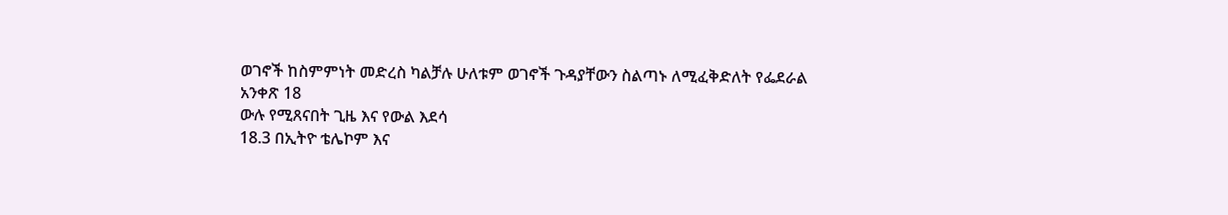ወገኖች ከስምምነት መድረስ ካልቻሉ ሁለቱም ወገኖች ጉዳያቸውን ስልጣኑ ለሚፈቅድለት የፌደራል
አንቀጽ 18
ውሉ የሚጸናበት ጊዜ እና የውል እደሳ
18.3 በኢትዮ ቴሌኮም እና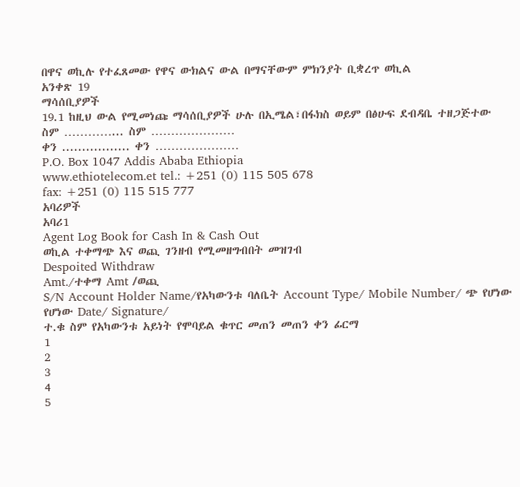በዋና ወኪሉ የተፈጸመው የዋና ውክልና ውል በማናቸውም ምክንያት ቢቋረጥ ወኪል
አንቀጽ 19
ማሳሰቢያዎች
19.1 ከዚህ ውል የሚመነጩ ማሳሰቢያዎች ሁሉ በኢሜል፣በፋክስ ወይም በፅሁፍ ደብዳቤ ተዘጋጅተው
ስም …………... ስም …………………
ቀን ................. ቀን …………………
P.O. Box 1047 Addis Ababa Ethiopia
www.ethiotelecom.et tel.: +251 (0) 115 505 678
fax: +251 (0) 115 515 777
አባሪዎች
አባሪ1
Agent Log Book for Cash In & Cash Out
ወኪል ተቀማጭ እና ወጪ ገንዘብ የሚመዘግብበት መዝገብ
Despoited Withdraw
Amt./ተቀማ Amt /ወጪ
S/N Account Holder Name/የአካውንቱ ባለቤት Account Type/ Mobile Number/ ጭ የሆነው የሆነው Date/ Signature/
ተ.ቁ ስም የአካውንቱ አይነት የሞባይል ቁጥር መጠን መጠን ቀን ፊርማ
1
2
3
4
5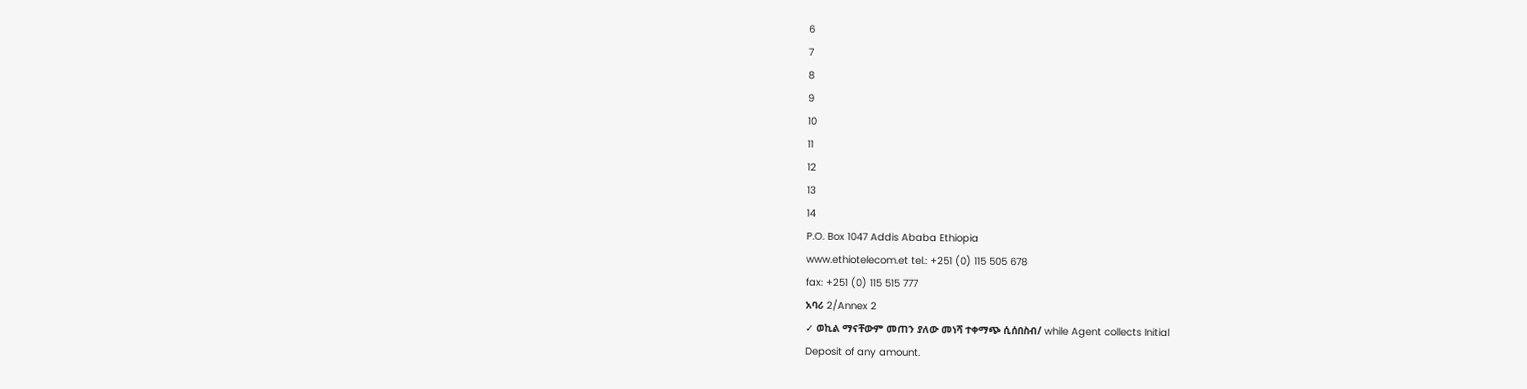6
7
8
9
10
11
12
13
14
P.O. Box 1047 Addis Ababa Ethiopia
www.ethiotelecom.et tel.: +251 (0) 115 505 678
fax: +251 (0) 115 515 777
አባሪ 2/Annex 2
✓ ወኪል ማናቸውም መጠን ያለው መነሻ ተቀማጭ ሲሰበስብ/ while Agent collects Initial
Deposit of any amount.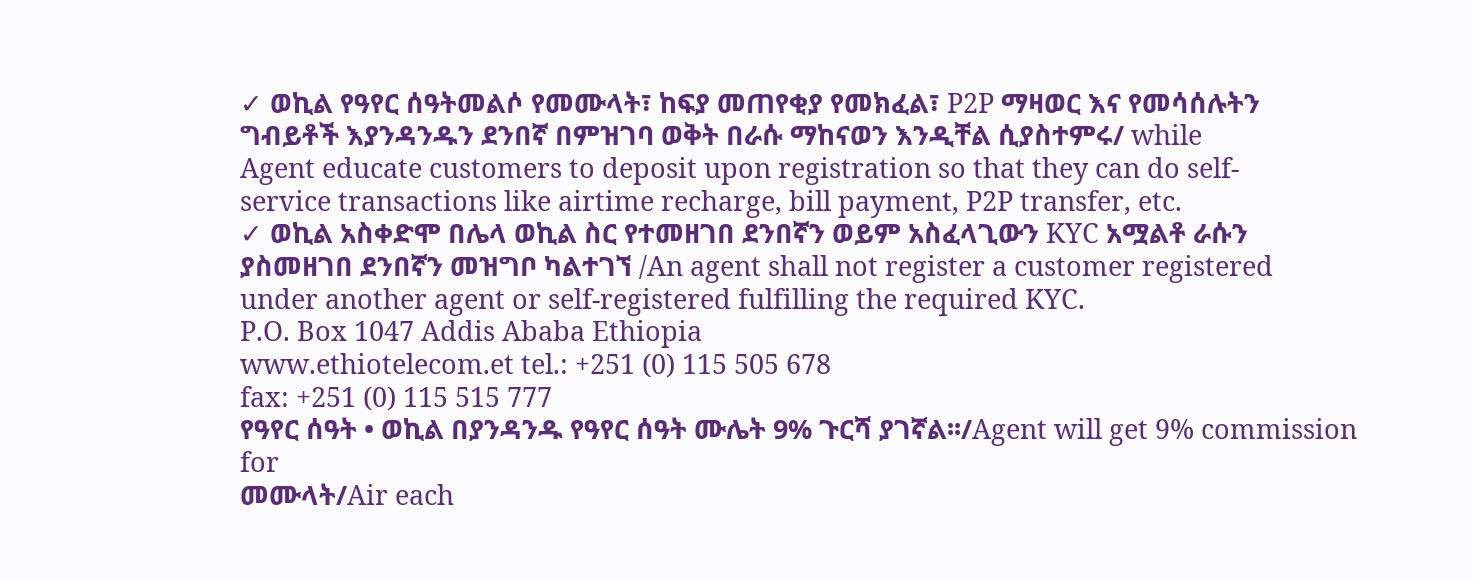✓ ወኪል የዓየር ሰዓትመልሶ የመሙላት፣ ከፍያ መጠየቂያ የመክፈል፣ P2P ማዛወር እና የመሳሰሉትን
ግብይቶች እያንዳንዱን ደንበኛ በምዝገባ ወቅት በራሱ ማከናወን እንዲቸል ሲያስተምሩ/ while
Agent educate customers to deposit upon registration so that they can do self-
service transactions like airtime recharge, bill payment, P2P transfer, etc.
✓ ወኪል አስቀድሞ በሌላ ወኪል ስር የተመዘገበ ደንበኛን ወይም አስፈላጊውን KYC አሟልቶ ራሱን
ያስመዘገበ ደንበኛን መዝግቦ ካልተገኘ /An agent shall not register a customer registered
under another agent or self-registered fulfilling the required KYC.
P.O. Box 1047 Addis Ababa Ethiopia
www.ethiotelecom.et tel.: +251 (0) 115 505 678
fax: +251 (0) 115 515 777
የዓየር ሰዓት • ወኪል በያንዳንዱ የዓየር ሰዓት ሙሌት 9% ጉርሻ ያገኛል፡፡/Agent will get 9% commission for
መሙላት/Air each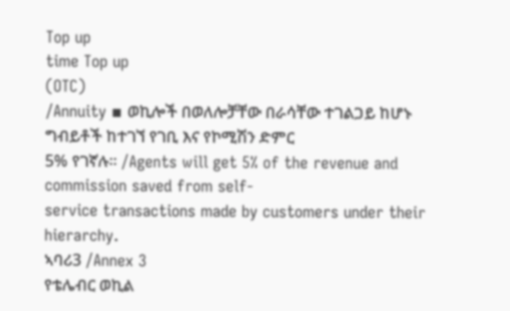Top up
time Top up
(OTC)
/Annuity ▪ ወኪሎች በወለሎቻቸው በራሳቸው ተገልጋይ ከሆኑ ግብይቶች ከተገኘ የገቢ እና የኮሚሽን ድምር
5% የገኛሉ፡፡ /Agents will get 5% of the revenue and commission saved from self-
service transactions made by customers under their hierarchy.
ኣባሪ3 /Annex 3
የቴሌብር ወኪል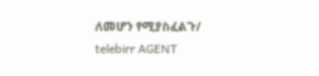ለመሆን የሚያስፈልጉ/ telebirr AGENT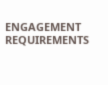ENGAGEMENT
REQUIREMENTS